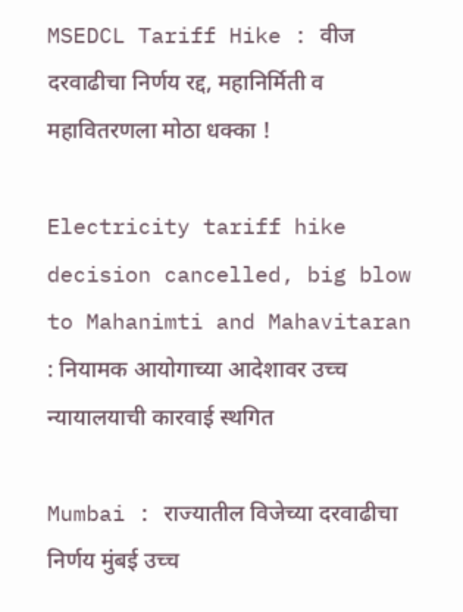MSEDCL Tariff Hike : वीज दरवाढीचा निर्णय रद्द, महानिर्मिती व महावितरणला मोठा धक्का !

Electricity tariff hike decision cancelled, big blow to Mahanimti and Mahavitaran : नियामक आयोगाच्या आदेशावर उच्च न्यायालयाची कारवाई स्थगित

Mumbai : राज्यातील विजेच्या दरवाढीचा निर्णय मुंबई उच्च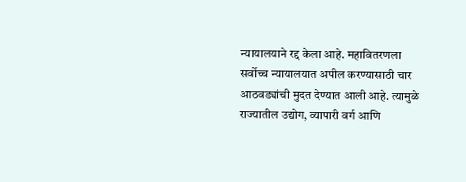न्यायालयाने रद्द केला आहे. महावितरणला सर्वोच्च न्यायालयात अपील करण्यासाठी चार आठवड्यांची मुदत देण्यात आली आहे. त्यामुळे राज्यातील उद्योग, व्यापारी वर्ग आणि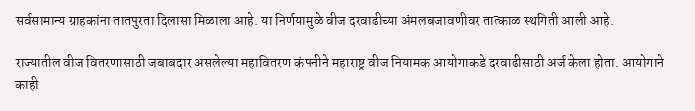सर्वसामान्य ग्राहकांना तातपुरता दिलासा मिळाला आहे. या निर्णयामुळे वीज दरवाढीच्या अंमलबजावणीवर तात्काळ स्थगिती आली आहे.

राज्यातील वीज वितरणासाठी जबाबदार असलेल्या महावितरण कंपनीने महाराष्ट्र वीज नियामक आयोगाकडे दरवाढीसाठी अर्ज केला होता. आयोगाने काही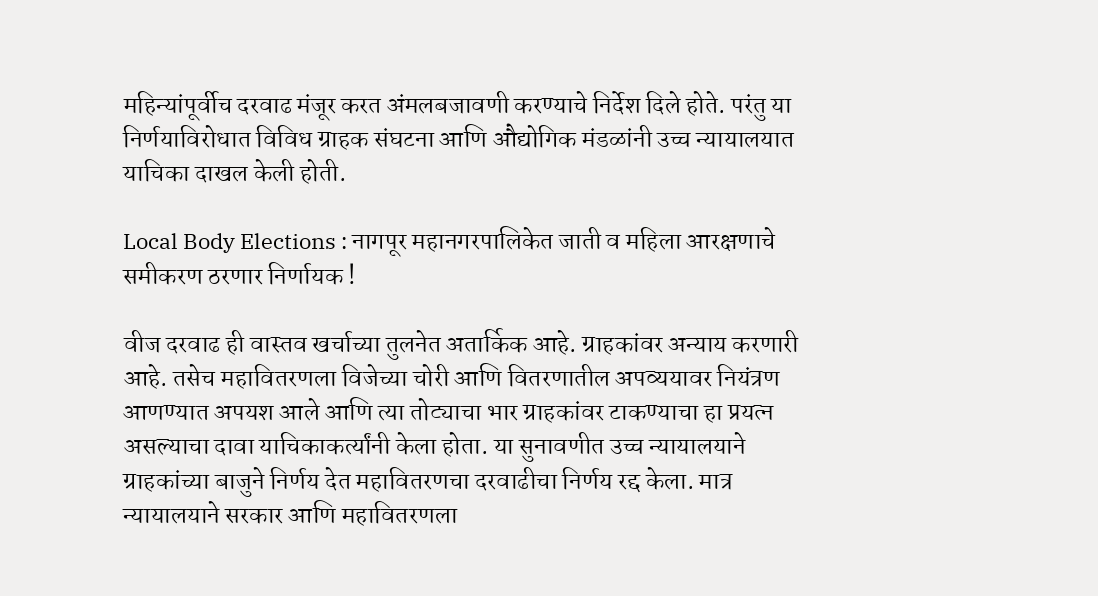महिन्यांपूर्वीच दरवाढ मंजूर करत अंमलबजावणी करण्याचे निर्देश दिले होते. परंतु या निर्णयाविरोधात विविध ग्राहक संघटना आणि औद्योगिक मंडळांनी उच्च न्यायालयात याचिका दाखल केली होती.

Local Body Elections : नागपूर महानगरपालिकेत जाती व महिला आरक्षणाचे समीकरण ठरणार निर्णायक !

वीज दरवाढ ही वास्तव खर्चाच्या तुलनेत अतार्किक आहे. ग्राहकांवर अन्याय करणारी आहे. तसेच महावितरणला विजेच्या चोरी आणि वितरणातील अपव्ययावर नियंत्रण आणण्यात अपयश आले आणि त्या तोट्याचा भार ग्राहकांवर टाकण्याचा हा प्रयत्न असल्याचा दावा याचिकाकर्त्यांनी केला होता. या सुनावणीत उच्च न्यायालयाने ग्राहकांच्या बाजुने निर्णय देत महावितरणचा दरवाढीचा निर्णय रद्द केला. मात्र न्यायालयाने सरकार आणि महावितरणला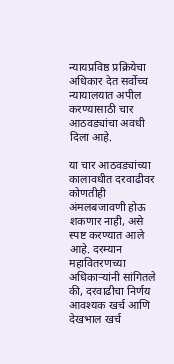न्यायप्रविष्ठ प्रक्रियेचा अधिकार देत सर्वोच्च न्यायालयात अपील करण्यासाठी चार आठवड्यांचा अवधी दिला आहे.

या चार आठवड्यांच्या कालावधीत दरवाढीवर कोणतीही अंमलबजावणी होऊ शकणार नाही, असे स्पष्ट करण्यात आले आहे. दरम्यान महावितरणच्या अधिकाऱ्यांनी सांगितले की, दरवाढीचा निर्णय आवश्यक खर्च आणि देखभाल खर्च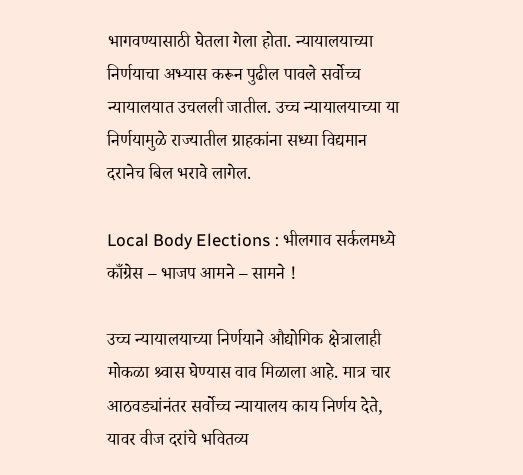भागवण्यासाठी घेतला गेला होता. न्यायालयाच्या निर्णयाचा अभ्यास करून पुढील पावले सर्वोच्च न्यायालयात उचलली जातील. उच्च न्यायालयाच्या या निर्णयामुळे राज्यातील ग्राहकांना सध्या विद्यमान दरानेच बिल भरावे लागेल.

Local Body Elections : भीलगाव सर्कलमध्ये काँग्रेस – भाजप आमने – सामने !

उच्च न्यायालयाच्या निर्णयाने औद्योगिक क्षेत्रालाही मोकळा श्र्वास घेण्यास वाव मिळाला आहे. मात्र चार आठवड्यांनंतर सर्वोच्च न्यायालय काय निर्णय देते, यावर वीज दरांचे भवितव्य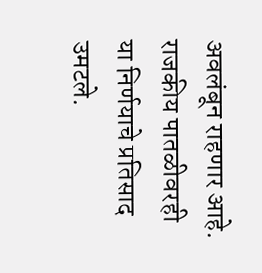अवलंबून राहणार आहे. राजकीय पातळीवरही या निर्णयाचे प्रतिसाद उमटले.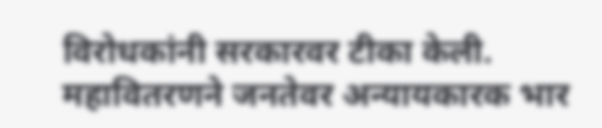विरोधकांनी सरकारवर टीका केली. महावितरणने जनतेवर अन्यायकारक भार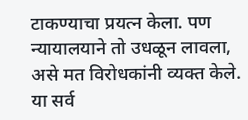टाकण्याचा प्रयत्न केला. पण न्यायालयाने तो उधळून लावला, असे मत विरोधकांनी व्यक्त केले. या सर्व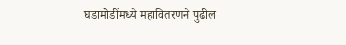घडामोडींमध्ये महावितरणने पुढील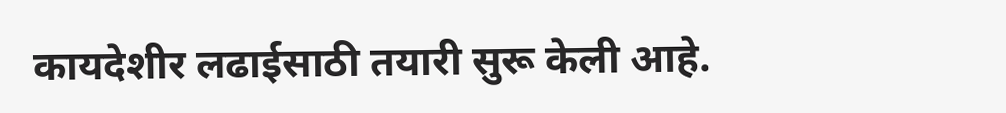कायदेशीर लढाईसाठी तयारी सुरू केली आहे.